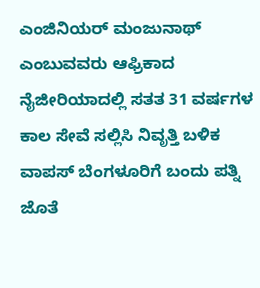ಎಂಜಿನಿಯರ್ ಮಂಜುನಾಥ್ ಎಂಬುವವರು ಆಫ್ರಿಕಾದ ನೈಜೀರಿಯಾದಲ್ಲಿ ಸತತ 31 ವರ್ಷಗಳ ಕಾಲ ಸೇವೆ ಸಲ್ಲಿಸಿ ನಿವೃತ್ತಿ ಬಳಿಕ ವಾಪಸ್ ಬೆಂಗಳೂರಿಗೆ ಬಂದು ಪತ್ನಿ ಜೊತೆ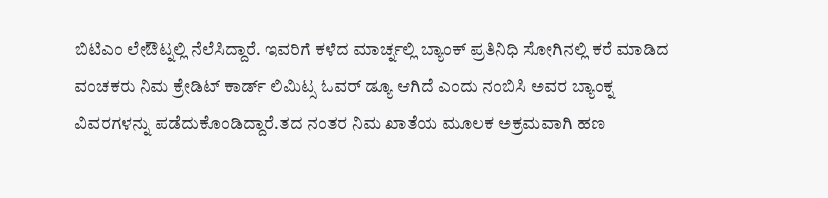ಬಿಟಿಎಂ ಲೇಔಟ್ನಲ್ಲಿ ನೆಲೆಸಿದ್ದಾರೆ. ಇವರಿಗೆ ಕಳೆದ ಮಾರ್ಚ್ನಲ್ಲಿ ಬ್ಯಾಂಕ್ ಪ್ರತಿನಿಧಿ ಸೋಗಿನಲ್ಲಿ ಕರೆ ಮಾಡಿದ ವಂಚಕರು ನಿಮ ಕ್ರೇಡಿಟ್ ಕಾರ್ಡ್ ಲಿಮಿಟ್ಸ ಓವರ್ ಡ್ಯೂ ಆಗಿದೆ ಎಂದು ನಂಬಿಸಿ ಅವರ ಬ್ಯಾಂಕ್ನ ವಿವರಗಳನ್ನು ಪಡೆದುಕೊಂಡಿದ್ದಾರೆ.ತದ ನಂತರ ನಿಮ ಖಾತೆಯ ಮೂಲಕ ಅಕ್ರಮವಾಗಿ ಹಣ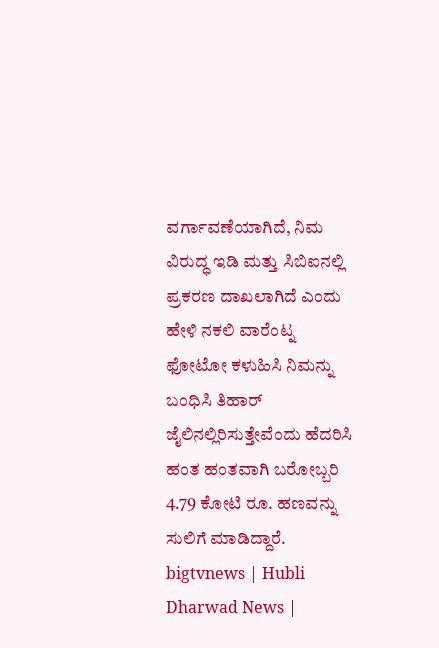ವರ್ಗಾವಣೆಯಾಗಿದೆ, ನಿಮ ವಿರುದ್ಧ ಇಡಿ ಮತ್ತು ಸಿಬಿಐನಲ್ಲಿ ಪ್ರಕರಣ ದಾಖಲಾಗಿದೆ ಎಂದು ಹೇಳಿ ನಕಲಿ ವಾರೆಂಟ್ನ ಫೋಟೋ ಕಳುಹಿಸಿ ನಿಮನ್ನು ಬಂಧಿಸಿ ತಿಹಾರ್ ಜೈಲಿನಲ್ಲಿರಿಸುತ್ತೇವೆಂದು ಹೆದರಿಸಿ ಹಂತ ಹಂತವಾಗಿ ಬರೋಬ್ಬರಿ 4.79 ಕೋಟಿ ರೂ. ಹಣವನ್ನು ಸುಲಿಗೆ ಮಾಡಿದ್ದಾರೆ.
bigtvnews | Hubli Dharwad News |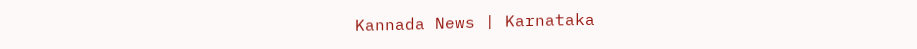Kannada News | Karnataka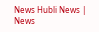News Hubli News | News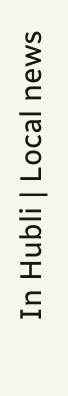In Hubli | Local news